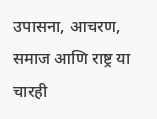उपासना, आचरण, समाज आणि राष्ट्र या चारही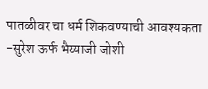पातळीवर चा धर्म शिकवण्याची आवश्यकता -सुरेश ऊर्फ भैय्याजी जोशी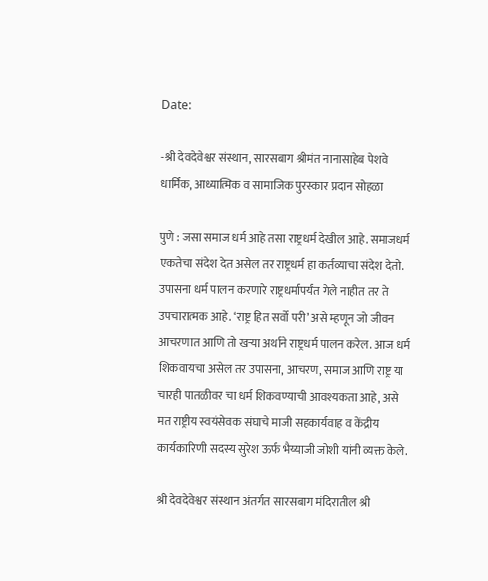Date:

-श्री देवदेवेश्वर संस्थान, सारसबाग श्रीमंत नानासाहेब पेशवे धार्मिक, आध्यात्मिक व सामाजिक पुरस्कार प्रदान सोहळा

पुणे : जसा समाज धर्म आहे तसा राष्ट्रधर्म देखील आहे. समाजधर्म एकतेचा संदेश देत असेल तर राष्ट्रधर्म हा कर्तव्याचा संदेश देतो. उपासना धर्म पालन करणारे राष्ट्रधर्मापर्यंत गेले नाहीत तर ते उपचारात्मक आहे. ‘राष्ट्र हित सर्वो परी’ असे म्हणून जो जीवन आचरणात आणि तो खऱ्या अर्थाने राष्ट्रधर्म पालन करेल. आज धर्म शिकवायचा असेल तर उपासना, आचरण, समाज आणि राष्ट्र या चारही पातळीवर चा धर्म शिकवण्याची आवश्यकता आहे, असे मत राष्ट्रीय स्वयंसेवक संघाचे माजी सहकार्यवाह व केंद्रीय कार्यकारिणी सदस्य सुरेश ऊर्फ भैय्याजी जोशी यांनी व्यक्त केले.

श्री देवदेवेश्वर संस्थान अंतर्गत सारसबाग मंदिरातील श्री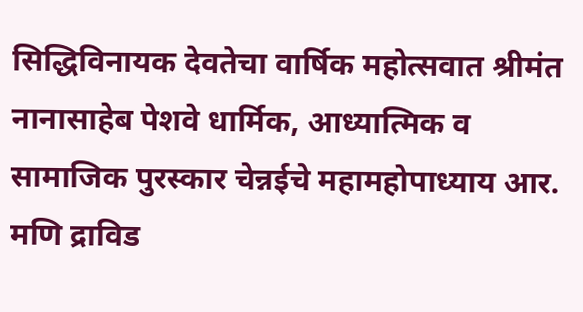सिद्धिविनायक देवतेचा वार्षिक महोत्सवात श्रीमंत नानासाहेब पेशवे धार्मिक, आध्यात्मिक व सामाजिक पुरस्कार चेन्नईचे महामहोपाध्याय आर. मणि द्राविड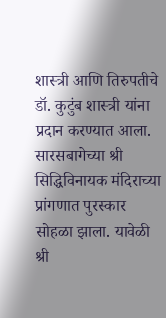शास्त्री आणि तिरुपतीचे डॉ. कुटुंब शास्त्री यांना प्रदान करण्यात आला. सारसबागेच्या श्री सिद्धिविनायक मंदिराच्या प्रांगणात पुरस्कार सोहळा झाला. यावेळी श्री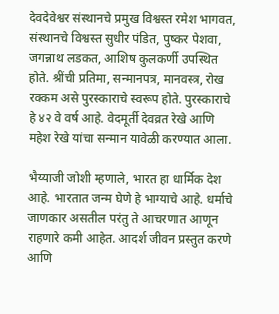देवदेवेश्वर संस्थानचे प्रमुख विश्वस्त रमेश भागवत, संस्थानचे विश्वस्त सुधीर पंडित, पुष्कर पेशवा, जगन्नाथ लडकत, आशिष कुलकर्णी उपस्थित होते. श्रींची प्रतिमा, सन्मानपत्र, मानवस्त्र, रोख रक्कम असे पुरस्काराचे स्वरूप होते. पुरस्काराचे हे ४२ वे वर्ष आहे. वेदमूर्ती देवव्रत रेखे आणि महेश रेखे यांचा सन्मान यावेळी करण्यात आला.

भैय्याजी जोशी म्हणाले, भारत हा धार्मिक देश आहे. भारतात जन्म घेणे हे भाग्याचे आहे. धर्माचे जाणकार असतील परंतु ते आचरणात आणून राहणारे कमी आहेत. आदर्श जीवन प्रस्तुत करणे आणि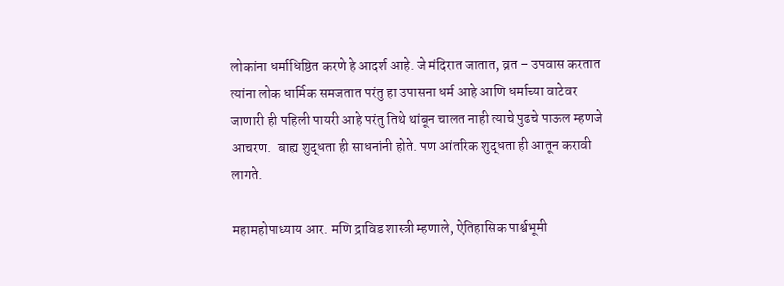लोकांना धर्माधिष्ठित करणे हे आदर्श आहे. जे मंदिरात जातात, व्रत – उपवास करतात त्यांना लोक धार्मिक समजतात परंतु हा उपासना धर्म आहे आणि धर्माच्या वाटेवर जाणारी ही पहिली पायरी आहे परंतु तिथे थांबून चालत नाही त्याचे पुढचे पाऊल म्हणजे आचरण.  बाह्य शुद्धता ही साधनांनी होते. पण आंतरिक शुद्धता ही आतून करावी लागते.

महामहोपाध्याय आर. मणि द्राविड शास्त्री म्हणाले, ऐतिहासिक पार्श्वभूमी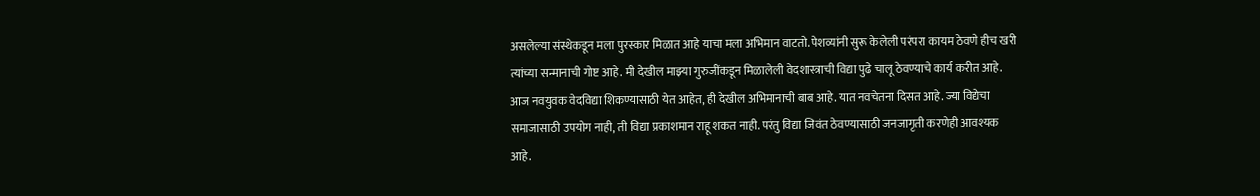असलेल्या संस्थेकडून मला पुरस्कार मिळात आहे याचा मला अभिमान वाटतो. पेशव्यांनी सुरू केलेली परंपरा कायम ठेवणे हीच खरी त्यांच्या सन्मानाची गोष्ट आहे. मी देखील माझ्या गुरुजींकडून मिळालेली वेदशास्त्राची विद्या पुढे चालू ठेवण्याचे कार्य करीत आहे. आज नवयुवक वेदविद्या शिकण्यासाठी येत आहेत, ही देखील अभिमानाची बाब आहे. यात नवचेतना दिसत आहे. ज्या विद्येचा समाजासाठी उपयोग नाही, ती विद्या प्रकाशमान राहू शकत नाही. परंतु विद्या जिवंत ठेवण्यासाठी जनजागृती करणेही आवश्यक आहे.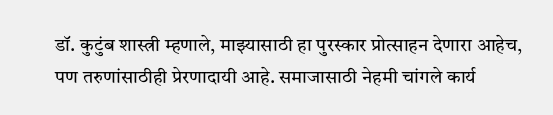डॉ. कुटुंब शास्त्री म्हणाले, माझ्यासाठी हा पुरस्कार प्रोत्साहन देणारा आहेच, पण तरुणांसाठीही प्रेरणादायी आहे. समाजासाठी नेहमी चांगले कार्य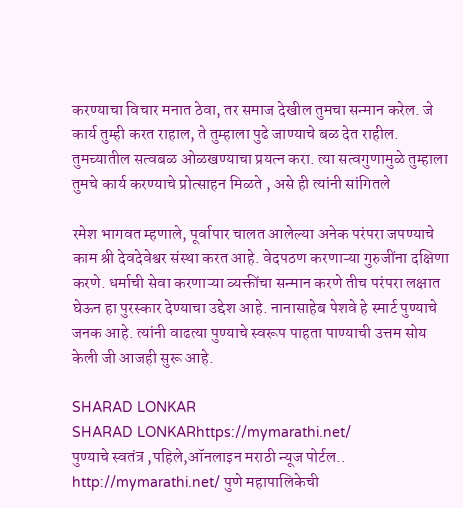करण्याचा विचार मनात ठेवा, तर समाज देखील तुमचा सन्मान करेल. जे कार्य तुम्ही करत राहाल, ते तुम्हाला पुढे जाण्याचे बळ देत राहील. तुमच्यातील सत्वबळ ओळखण्याचा प्रयत्न करा. त्या सत्वगुणामुळे तुम्हाला तुमचे कार्य करण्याचे प्रोत्साहन मिळते , असे ही त्यांनी सांगितले

रमेश भागवत म्हणाले, पूर्वापार चालत आलेल्या अनेक परंपरा जपण्याचे काम श्री देवदेवेश्वर संस्था करत आहे. वेदपठण करणाऱ्या गुरुजींना दक्षिणा करणे. धर्माची सेवा करणाऱ्या व्यक्तींचा सन्मान करणे तीच परंपरा लक्षात घेऊन हा पुरस्कार देण्याचा उद्देश आहे. नानासाहेब पेशवे हे स्मार्ट पुण्याचे जनक आहे. त्यांनी वाढत्या पुण्याचे स्वरूप पाहता पाण्याची उत्तम सोय केली जी आजही सुरू आहे.

SHARAD LONKAR
SHARAD LONKARhttps://mymarathi.net/
पुण्याचे स्वतंत्र ,पहिले,ऑनलाइन मराठी न्यूज पोर्टल.. http://mymarathi.net/ पुणे महापालिकेची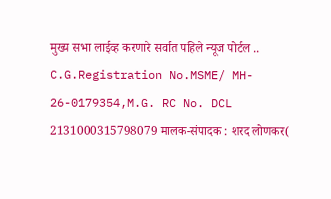मुख्य सभा लाईव्ह करणारे सर्वात पहिले न्यूज पोर्टल .. C.G.Registration No.MSME/ MH- 26-0179354,M.G. RC No. DCL 2131000315798079 मालक-संपादक : शरद लोणकर(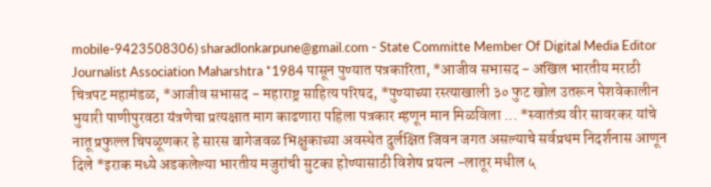mobile-9423508306) sharadlonkarpune@gmail.com - State Committe Member Of Digital Media Editor Journalist Association Maharshtra *1984 पासून पुण्यात पत्रकारिता, *आजीव सभासद - अखिल भारतीय मराठी चित्रपट महामंडळ, *आजीव सभासद - महाराष्ट्र साहित्य परिषद, *पुण्याच्या रस्त्याखाली ३० फुट खोल उतरून पेशवेकालीन भुयारी पाणीपुरवठा यंत्रणेचा प्रत्यक्षात माग काढणारा पहिला पत्रकार म्हणून मान मिळविला ... *स्वातंत्र्य वीर सावरकर यांचे नातू प्रफुल्ल चिपळूणकर हे सारस बागेजवळ भिक्षुकाच्या अवस्थेत दुर्लक्षित जिवन जगत असल्याचे सर्वप्रथम निदर्शनास आणून दिले *इराक मध्ये अडकलेल्या भारतीय मजुरांची सुटका होण्यासाठी विशेष प्रयत्न -लातूर मधील ५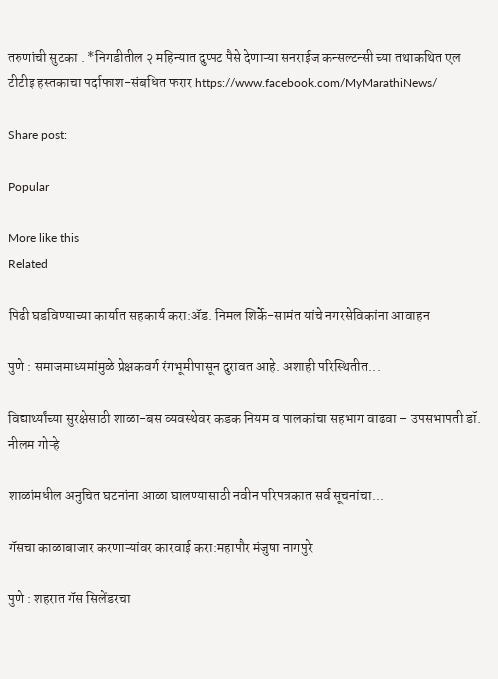तरुणांची सुटका . *निगडीतील २ महिन्यात दुप्पट पैसे देणाऱ्या सनराईज कन्सल्टन्सी च्या तथाकथित एल टीटीइ हस्तकाचा पर्दाफाश-संबधित फरार https://www.facebook.com/MyMarathiNews/

Share post:

Popular

More like this
Related

पिढी घडविण्याच्या कार्यात सहकार्य करा:ॲड. निमल शिर्के-सामंत यांचे नगरसेविकांना आवाहन

पुणे : समाजमाध्यमांमुळे प्रेक्षकवर्ग रंगभूमीपासून दुरावत आहे. अशाही परिस्थितीत...

विद्यार्थ्यांच्या सुरक्षेसाठी शाळा-बस व्यवस्थेवर कडक नियम व पालकांचा सहभाग वाढवा – उपसभापती डॉ. नीलम गोऱ्हे

शाळांमधील अनुचित घटनांना आळा घालण्यासाठी नवीन परिपत्रकात सर्व सूचनांचा...

गॅसचा काळाबाजार करणाऱ्यांवर कारवाई करा:महापौर मंजुषा नागपुरे

पुणे : शहरात गॅस सिलेंडरचा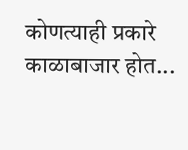कोणत्याही प्रकारे काळाबाजार होत...